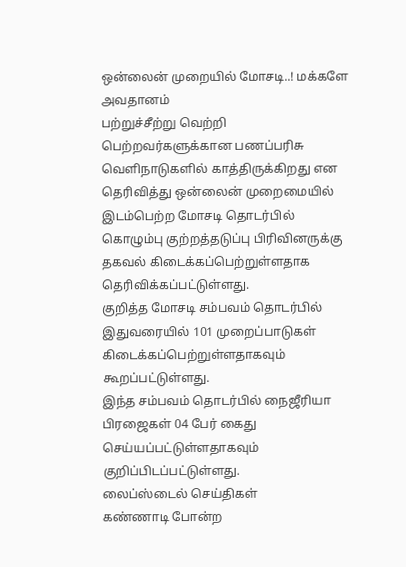ஒன்லைன் முறையில் மோசடி..! மக்களே அவதானம்
பற்றுச்சீற்று வெற்றி பெற்றவர்களுக்கான பணப்பரிசு வெளிநாடுகளில் காத்திருக்கிறது என தெரிவித்து ஒன்லைன் முறைமையில் இடம்பெற்ற மோசடி தொடர்பில் கொழும்பு குற்றத்தடுப்பு பிரிவினருக்கு தகவல் கிடைக்கப்பெற்றுள்ளதாக தெரிவிக்கப்பட்டுள்ளது.
குறித்த மோசடி சம்பவம் தொடர்பில் இதுவரையில் 101 முறைப்பாடுகள் கிடைக்கப்பெற்றுள்ளதாகவும் கூறப்பட்டுள்ளது.
இந்த சம்பவம் தொடர்பில் நைஜீரியா பிரஜைகள் 04 பேர் கைது செய்யப்பட்டுள்ளதாகவும் குறிப்பிடப்பட்டுள்ளது.
லைப்ஸ்டைல் செய்திகள்
கண்ணாடி போன்ற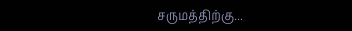சருமத்திற்கு...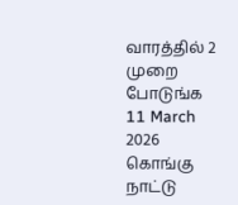வாரத்தில் 2 முறை போடுங்க
11 March 2026
கொங்கு நாட்டு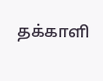தக்காளி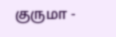குருமா -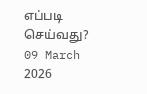எப்படி செய்வது?
09 March 2026